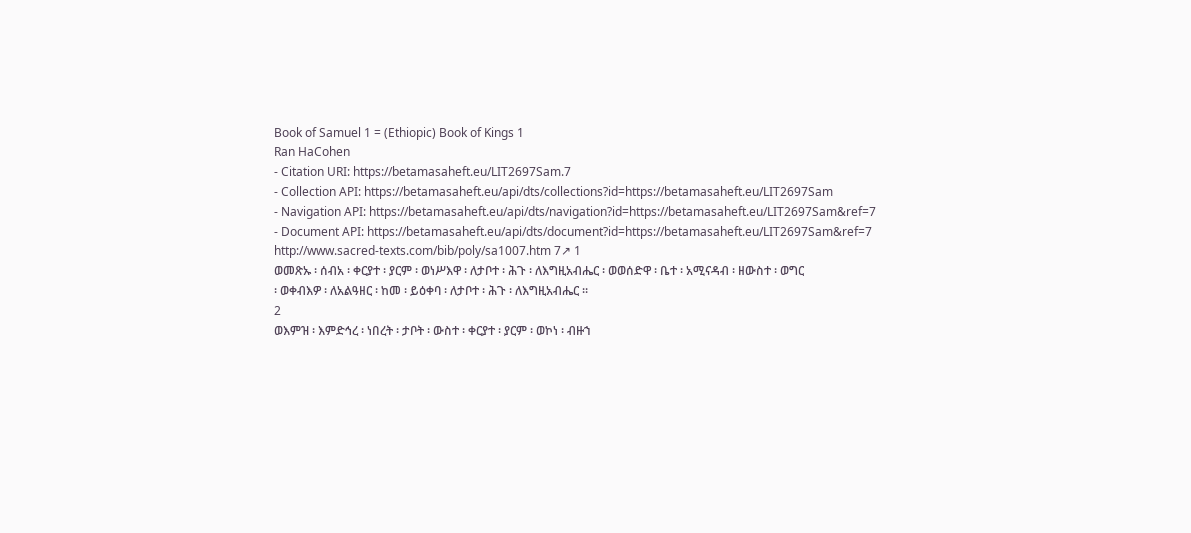Book of Samuel 1 = (Ethiopic) Book of Kings 1
Ran HaCohen
- Citation URI: https://betamasaheft.eu/LIT2697Sam.7
- Collection API: https://betamasaheft.eu/api/dts/collections?id=https://betamasaheft.eu/LIT2697Sam
- Navigation API: https://betamasaheft.eu/api/dts/navigation?id=https://betamasaheft.eu/LIT2697Sam&ref=7
- Document API: https://betamasaheft.eu/api/dts/document?id=https://betamasaheft.eu/LIT2697Sam&ref=7
http://www.sacred-texts.com/bib/poly/sa1007.htm 7↗ 1
ወመጽኡ ፡ ሰብአ ፡ ቀርያተ ፡ ያርም ፡ ወነሥእዋ ፡ ለታቦተ ፡ ሕጉ ፡ ለእግዚአብሔር ፡ ወወሰድዋ ፡ ቤተ ፡ አሚናዳብ ፡ ዘውስተ ፡ ወግር
፡ ወቀብእዎ ፡ ለአልዓዘር ፡ ከመ ፡ ይዕቀባ ፡ ለታቦተ ፡ ሕጉ ፡ ለእግዚአብሔር ።
2
ወእምዝ ፡ እምድኅረ ፡ ነበረት ፡ ታቦት ፡ ውስተ ፡ ቀርያተ ፡ ያርም ፡ ወኮነ ፡ ብዙኀ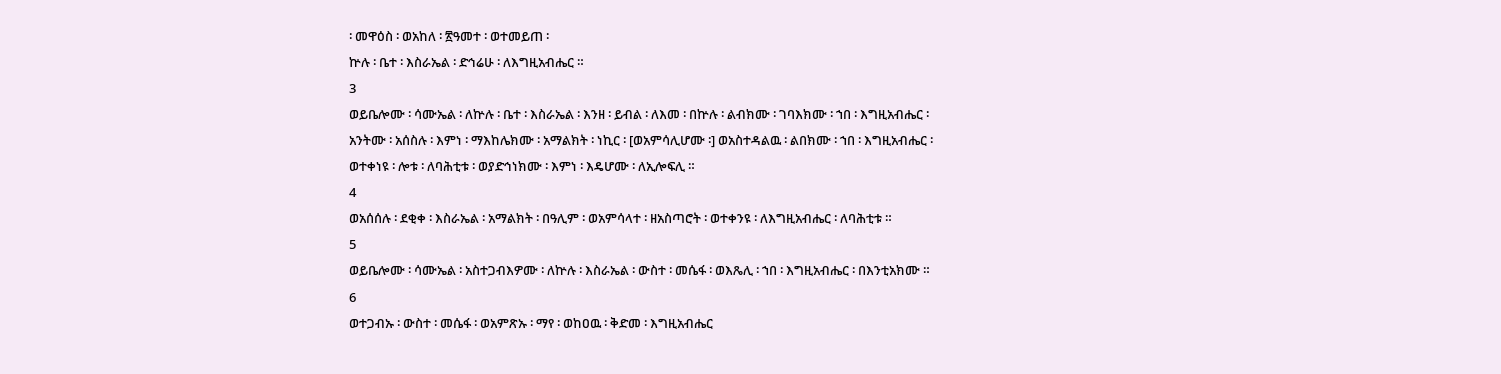፡ መዋዕስ ፡ ወአከለ ፡ ፳ዓመተ ፡ ወተመይጠ ፡
ኵሉ ፡ ቤተ ፡ እስራኤል ፡ ድኅሬሁ ፡ ለእግዚአብሔር ።
3
ወይቤሎሙ ፡ ሳሙኤል ፡ ለኵሉ ፡ ቤተ ፡ እስራኤል ፡ እንዘ ፡ ይብል ፡ ለእመ ፡ በኵሉ ፡ ልብክሙ ፡ ገባእክሙ ፡ ኀበ ፡ እግዚአብሔር ፡
አንትሙ ፡ አሰስሉ ፡ እምነ ፡ ማእከሌክሙ ፡ አማልክት ፡ ነኪር ፡ [ወአምሳሊሆሙ ፡] ወአስተዳልዉ ፡ ልበክሙ ፡ ኀበ ፡ እግዚአብሔር ፡
ወተቀነዩ ፡ ሎቱ ፡ ለባሕቲቱ ፡ ወያድኅነክሙ ፡ እምነ ፡ እዴሆሙ ፡ ለኢሎፍሊ ።
4
ወአሰሰሉ ፡ ደቂቀ ፡ እስራኤል ፡ አማልክት ፡ በዓሊም ፡ ወአምሳላተ ፡ ዘአስጣሮት ፡ ወተቀንዩ ፡ ለእግዚአብሔር ፡ ለባሕቲቱ ።
5
ወይቤሎሙ ፡ ሳሙኤል ፡ አስተጋብእዎሙ ፡ ለኵሉ ፡ እስራኤል ፡ ውስተ ፡ መሴፋ ፡ ወእጼሊ ፡ ኀበ ፡ እግዚአብሔር ፡ በእንቲአክሙ ።
6
ወተጋብኡ ፡ ውስተ ፡ መሴፋ ፡ ወአምጽኡ ፡ ማየ ፡ ወከዐዉ ፡ ቅድመ ፡ እግዚአብሔር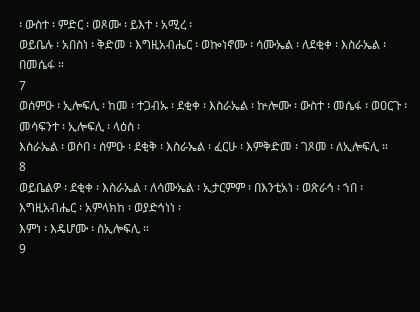፡ ውስተ ፡ ምድር ፡ ወጾሙ ፡ ይእተ ፡ አሚረ ፡
ወይቤሉ ፡ አበስነ ፡ ቅድመ ፡ እግዚአብሔር ፡ ወኰነኖሙ ፡ ሳሙኤል ፡ ለደቂቀ ፡ እስራኤል ፡ በመሴፋ ።
7
ወሰምዑ ፡ ኢሎፍሊ ፡ ከመ ፡ ተጋብኡ ፡ ደቂቀ ፡ እስራኤል ፡ ኵሎሙ ፡ ውስተ ፡ መሴፋ ፡ ወዐርጉ ፡ መሳፍንተ ፡ ኢሎፍሊ ፡ ላዕስ ፡
እስራኤል ፡ ወሶበ ፡ ሰምዑ ፡ ደቂቅ ፡ እስራኤል ፡ ፈርሁ ፡ እምቅድመ ፡ ገጾመ ፡ ለኢሎፍሊ ።
8
ወይቤልዎ ፡ ደቂቀ ፡ እስራኤል ፡ ለሳሙኤል ፡ ኢታርምም ፡ በእንቲአነ ፡ ወጽራኅ ፡ ኀበ ፡ እግዚአብሔር ፡ አምላክከ ፡ ወያድኅነነ ፡
እምነ ፡ እዴሆሙ ፡ ስኢሎፍሊ ።
9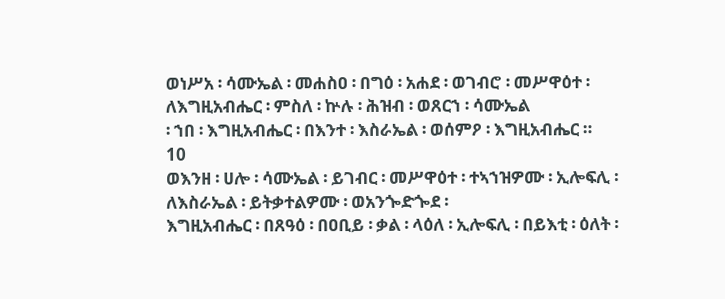ወነሥአ ፡ ሳሙኤል ፡ መሐስዐ ፡ በግዕ ፡ አሐደ ፡ ወገብሮ ፡ መሥዋዕተ ፡ ለእግዚአብሔር ፡ ምስለ ፡ ኵሉ ፡ ሕዝብ ፡ ወጸርኀ ፡ ሳሙኤል
፡ ኀበ ፡ እግዚአብሔር ፡ በእንተ ፡ እስራኤል ፡ ወሰምዖ ፡ እግዚአብሔር ።
10
ወእንዘ ፡ ሀሎ ፡ ሳሙኤል ፡ ይገብር ፡ መሥዋዕተ ፡ ተኣኀዝዎሙ ፡ ኢሎፍሊ ፡ ለእስራኤል ፡ ይትቃተልዎሙ ፡ ወአንጐድጐደ ፡
እግዚአብሔር ፡ በጸዓዕ ፡ በዐቢይ ፡ ቃል ፡ ላዕለ ፡ ኢሎፍሊ ፡ በይእቲ ፡ ዕለት ፡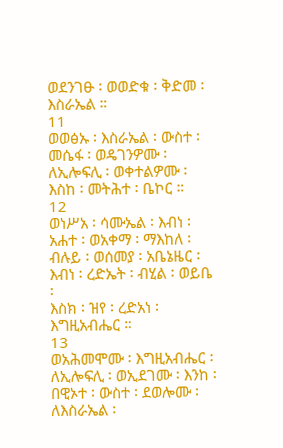ወደንገፁ ፡ ወወድቁ ፡ ቅድመ ፡ እስራኤል ።
11
ወወፅኡ ፡ እስራኤል ፡ ውስተ ፡ መሴፋ ፡ ወዴገንዎሙ ፡ ለኢሎፍሊ ፡ ወቀተልዎሙ ፡ እስከ ፡ መትሕተ ፡ ቤኮር ።
12
ወነሥአ ፡ ሳሙኤል ፡ እብነ ፡ አሐተ ፡ ወአቀማ ፡ ማእከለ ፡ ብሉይ ፡ ወሰመያ ፡ አቤኔዜር ፡ እብነ ፡ ረድኤት ፡ ብሂል ፡ ወይቤ ፡
እስክ ፡ ዝየ ፡ ረድአነ ፡ እግዚአብሔር ።
13
ወአሕመሞሙ ፡ እግዚአብሔር ፡ ለኢሎፍሊ ፡ ወኢደገሙ ፡ እንከ ፡ በዊኦተ ፡ ውስተ ፡ ደወሎሙ ፡ ለእስራኤል ፡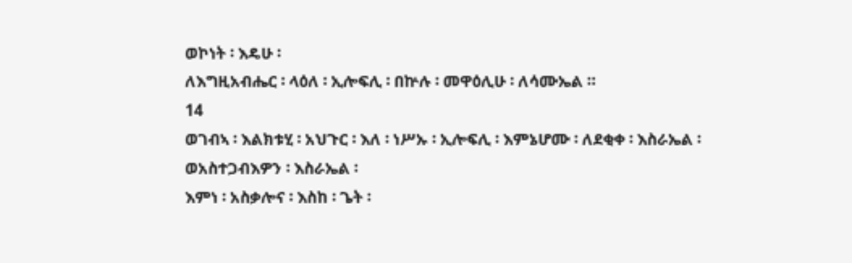ወኮነት ፡ እዴሁ ፡
ለእግዚአብሔር ፡ ላዕለ ፡ ኢሎፍሊ ፡ በኵሉ ፡ መዋዕሊሁ ፡ ለሳሙኤል ።
14
ወገብኣ ፡ እልክቱሂ ፡ አህጉር ፡ እለ ፡ ነሥኡ ፡ ኢሎፍሊ ፡ እምኔሆሙ ፡ ለደቂቀ ፡ እስራኤል ፡ ወአስተጋብእዎን ፡ እስራኤል ፡
እምነ ፡ አስቃሎና ፡ እስከ ፡ ጌት ፡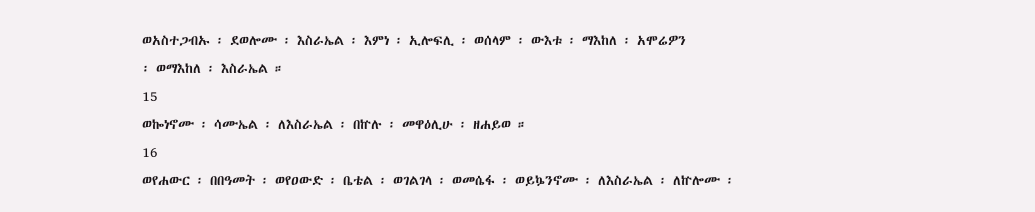ወአስተጋብኡ ፡ ደወሎሙ ፡ እስራኤል ፡ እምነ ፡ ኢሎፍሊ ፡ ወሰላም ፡ ውእቱ ፡ ማእከለ ፡ አሞሬዎን
፡ ወማእከለ ፡ እስራኤል ።
15
ወኰነኖሙ ፡ ሳሙኤል ፡ ለእስራኤል ፡ በኵሉ ፡ መዋዕሊሁ ፡ ዘሐይወ ።
16
ወየሐውር ፡ በበዓመት ፡ ወየዐውድ ፡ ቤቴል ፡ ወገልገላ ፡ ወመሴፋ ፡ ወይኴንኖሙ ፡ ለእስራኤል ፡ ለኵሎሙ ፡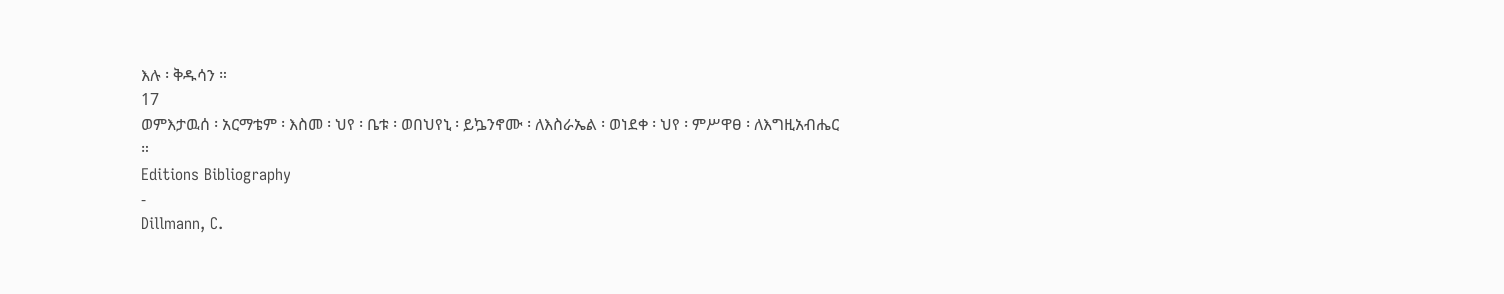እሉ ፡ ቅዱሳን ።
17
ወምእታዉሰ ፡ አርማቴም ፡ እስመ ፡ ህየ ፡ ቤቱ ፡ ወበህየኒ ፡ ይኴንኖሙ ፡ ለእስራኤል ፡ ወነደቀ ፡ ህየ ፡ ምሥዋፀ ፡ ለእግዚአብሔር
።
Editions Bibliography
-
Dillmann, C.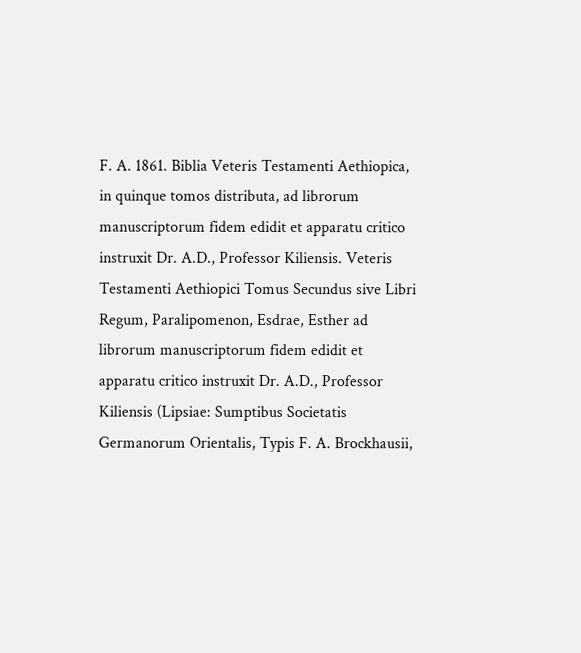F. A. 1861. Biblia Veteris Testamenti Aethiopica, in quinque tomos distributa, ad librorum manuscriptorum fidem edidit et apparatu critico instruxit Dr. A.D., Professor Kiliensis. Veteris Testamenti Aethiopici Tomus Secundus sive Libri Regum, Paralipomenon, Esdrae, Esther ad librorum manuscriptorum fidem edidit et apparatu critico instruxit Dr. A.D., Professor Kiliensis (Lipsiae: Sumptibus Societatis Germanorum Orientalis, Typis F. A. Brockhausii,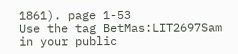1861). page 1-53
Use the tag BetMas:LIT2697Sam in your public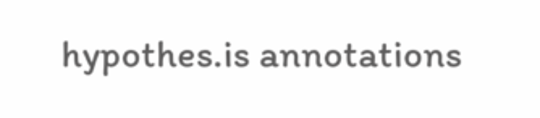hypothes.is annotations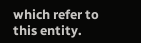which refer to this entity.